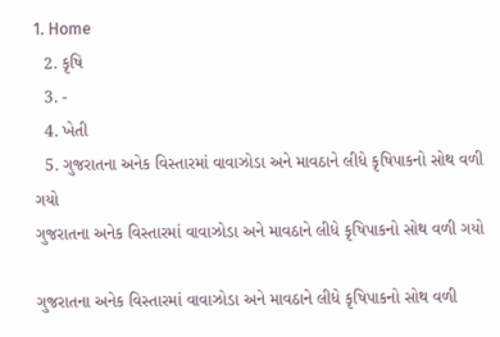1. Home
  2. કૃષિ
  3. -
  4. ખેતી
  5. ગુજરાતના અનેક વિસ્તારમાં વાવાઝોડા અને માવઠાને લીધે કૃષિપાકનો સોથ વળી ગયો
ગુજરાતના અનેક વિસ્તારમાં વાવાઝોડા અને માવઠાને લીધે કૃષિપાકનો સોથ વળી ગયો

ગુજરાતના અનેક વિસ્તારમાં વાવાઝોડા અને માવઠાને લીધે કૃષિપાકનો સોથ વળી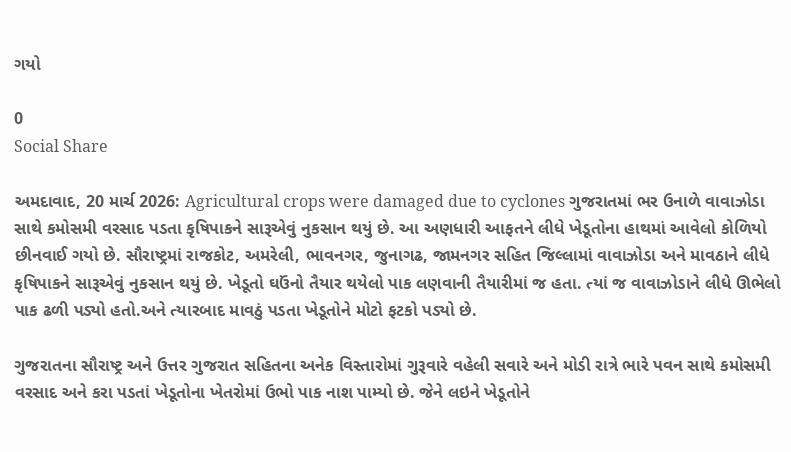ગયો

0
Social Share

અમદાવાદ, 20 માર્ચ 2026: Agricultural crops were damaged due to cyclones ગુજરાતમાં ભર ઉનાળે વાવાઝોડા સાથે કમોસમી વરસાદ પડતા કૃષિપાકને સારૂએવું નુકસાન થયું છે. આ અણધારી આફતને લીધે ખેડૂતોના હાથમાં આવેલો કોળિયો છીનવાઈ ગયો છે. સૌરાષ્ટ્રમાં રાજકોટ, અમરેલી, ભાવનગર, જુનાગઢ, જામનગર સહિત જિલ્લામાં વાવાઝોડા અને માવઠાને લીધે કૃષિપાકને સારૂએવું નુકસાન થયું છે. ખેડૂતો ઘઉંનો તૈયાર થયેલો પાક લણવાની તૈયારીમાં જ હતા. ત્યાં જ વાવાઝોડાને લીધે ઊભેલો પાક ઢળી પડ્યો હતો.અને ત્યારબાદ માવઠું પડતા ખેડૂતોને મોટો ફટકો પડ્યો છે.

ગુજરાતના સૌરાષ્ટ્ર અને ઉત્તર ગુજરાત સહિતના અનેક વિસ્તારોમાં ગુરૂવારે વહેલી સવારે અને મોડી રાત્રે ભારે પવન સાથે કમોસમી વરસાદ અને કરા પડતાં ખેડૂતોના ખેતરોમાં ઉભો પાક નાશ પામ્યો છે. જેને લઇને ખેડૂતોને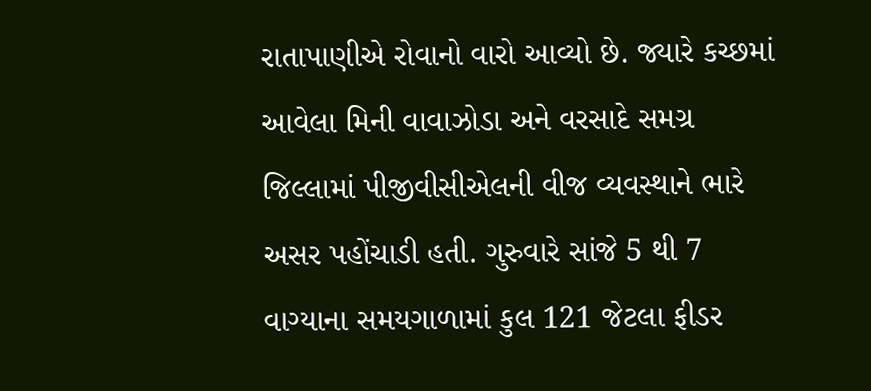રાતાપાણીએ રોવાનો વારો આવ્યો છે. જ્યારે કચ્છમાં આવેલા મિની વાવાઝોડા અને વરસાદે સમગ્ર જિલ્લામાં પીજીવીસીએલની વીજ વ્યવસ્થાને ભારે અસર પહોંચાડી હતી. ગુરુવારે સાંજે 5 થી 7 વાગ્યાના સમયગાળામાં કુલ 121 જેટલા ફીડર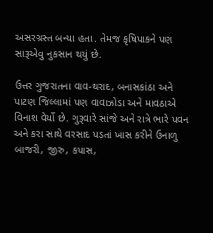અસરગ્રસ્ત બન્યા હતા. તેમજ કૃષિપાકને પણ સારૂએવુ નુકસાન થયું છે.

ઉત્તર ગુજરાતના વાવ-થરાદ, બનાસકાંઠા અને પાટણ જિલ્લામાં પણ વાવાઝોડા અને માવઠાએ વિનાશ વેર્યો છે. ગુરૂવારે સાંજે અને રાત્રે ભારે પવન અને કરા સાથે વરસાદ પડતાં ખાસ કરીને ઉનાળુ બાજરી, જીરુ, કપાસ,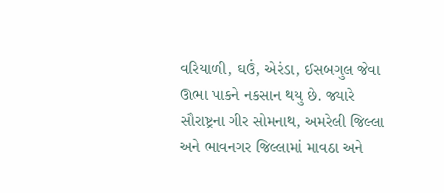વરિયાળી, ઘઉં, એરંડા, ઈસબગુલ જેવા ઊભા પાકને નકસાન થયુ છે. જ્યારે સૌરાષ્ટ્રના ગીર સોમનાથ, અમરેલી જિલ્લા અને ભાવનગર જિલ્લામાં માવઠા અને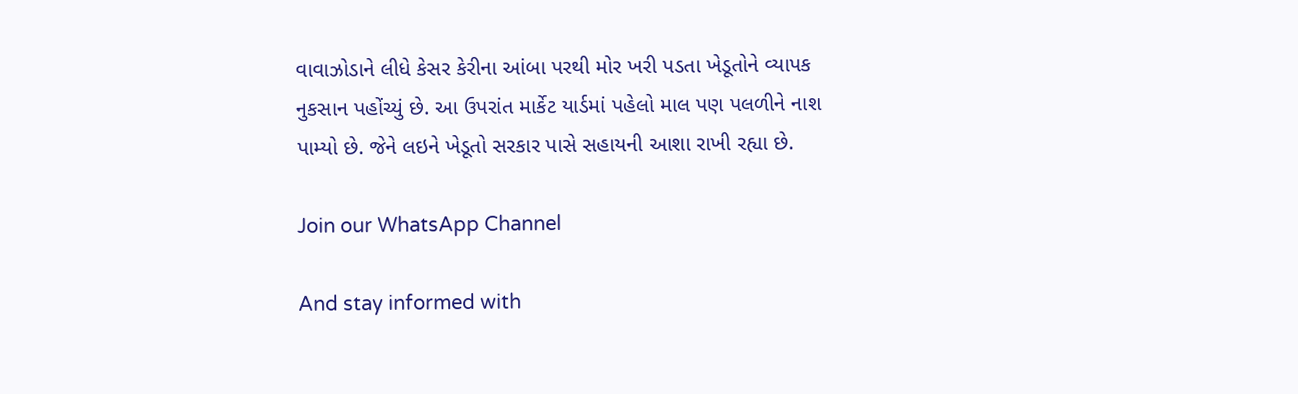વાવાઝોડાને લીધે કેસર કેરીના આંબા પરથી મોર ખરી પડતા ખેડૂતોને વ્યાપક નુકસાન પહોંચ્યું છે. આ ઉપરાંત માર્કેટ યાર્ડમાં પહેલો માલ પણ પલળીને નાશ પામ્યો છે. જેને લઇને ખેડૂતો સરકાર પાસે સહાયની આશા રાખી રહ્યા છે.

Join our WhatsApp Channel

And stay informed with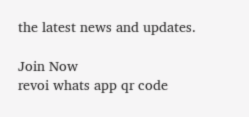the latest news and updates.

Join Now
revoi whats app qr code